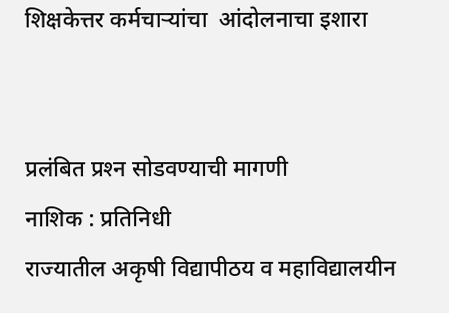शिक्षकेत्तर कर्मचाऱ्यांचा  आंदोलनाचा इशारा


प्रलंबित प्रश्‍न सोडवण्याची मागणी
नाशिक : प्रतिनिधी
राज्यातील अकृषी विद्यापीठय व महाविद्यालयीन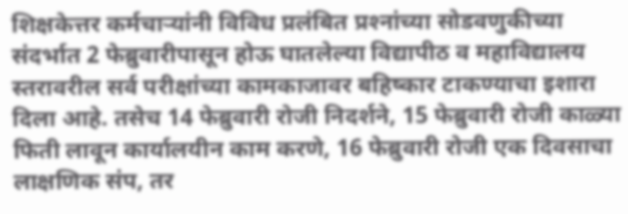शिक्षकेत्तर कर्मचार्‍यांनी विविध प्रलंबित प्रश्‍नांच्या सोडवणुकीच्या संदर्भात 2 फेब्रुवारीपासून होऊ घातलेल्या विद्यापीठ व महाविद्यालय स्तरावरील सर्व परीक्षांच्या कामकाजावर बहिष्कार टाकण्याचा इशारा दिला आहे. तसेच 14 फेब्रुवारी रोजी निदर्शने, 15 फेब्रुवारी रोजी काळ्या फिती लावून कार्यालयीन काम करणे, 16 फेब्रुवारी रोजी एक दिवसाचा लाक्षणिक संप, तर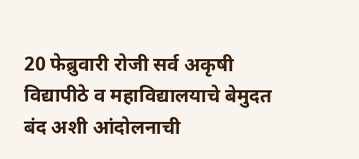20 फेब्रुवारी रोजी सर्व अकृषी विद्यापीठे व महाविद्यालयाचे बेमुदत बंद अशी आंदोलनाची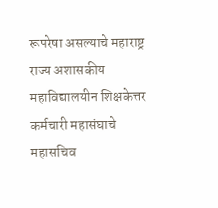रूपरेषा असल्याचे महाराष्ट्र राज्य अशासकीय महाविद्यालयीन शिक्षकेत्तर कर्मचारी महासंघाचे महासचिव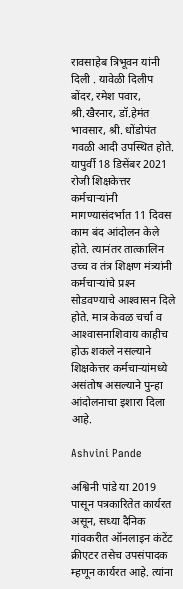रावसाहेब त्रिभूवन यांनी दिली . यावेळी दिलीप बोंदर, रमेश पवार, श्री.खैरनार, डॉ.हेमंत भावसार, श्री. धोंडोपंत गवळी आदी उपस्थित होते.
यापुर्वी 18 डिसेंबर 2021 रोजी शिक्षकेत्तर कर्मचार्‍यांनी मागण्यासंदर्भात 11 दिवस काम बंद आंदोलन केले होते. त्यानंतर तात्कालिन उच्च व तंत्र शिक्षण मंत्र्यांनी कर्मचार्‍यांचे प्रश्‍न सोडवण्याचे आश्‍वासन दिले होते. मात्र केवळ चर्चा व आश्‍वासनाशिवाय काहीच होऊ शकले नसल्याने शिक्षकेत्तर कर्मचार्‍यांमध्ये असंतोष असल्याने पुन्हा आंदोलनाचा इशारा दिला आहे.

Ashvini Pande

अश्विनी पांडे या 2019 पासून पत्रकारितेत कार्यरत असून, सध्या दैनिक गांवकरीत ऑनलाइन कंटेंट क्रीएटर तसेच उपसंपादक म्हणून कार्यरत आहे. त्यांना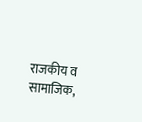राजकीय व सामाजिक,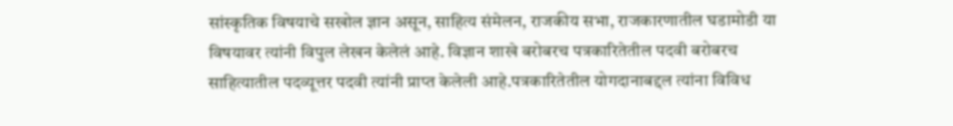सांस्कृतिक विषयाचे सखोल ज्ञान असून, साहित्य संमेलन, राजकीय सभा, राजकारणातील घडामोडी या विषयावर त्यांनी विपुल लेखन केलेलं आहे. विज्ञान शाखे बरोबरच पत्रकारितेतील पदवी बरोबरच साहित्यातील पदव्यूत्तर पदवी त्यांनी प्राप्त केलेली आहे.पत्रकारितेतील योगदानाबद्दल त्यांना विविध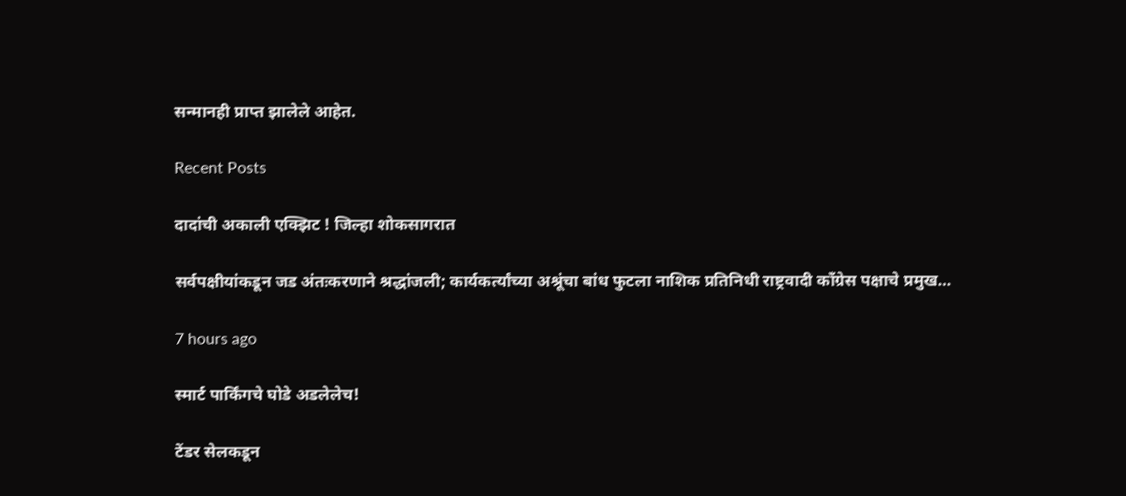सन्मानही प्राप्त झालेले आहेत.

Recent Posts

दादांची अकाली एक्झिट ! जिल्हा शोकसागरात

सर्वपक्षीयांकडून जड अंतःकरणाने श्रद्धांजली; कार्यकर्त्यांच्या अश्रूंचा बांध फुटला नाशिक प्रतिनिधी राष्ट्रवादी काँग्रेस पक्षाचे प्रमुख…

7 hours ago

स्मार्ट पार्किंगचे घोडे अडलेलेच!

टेंडर सेलकडून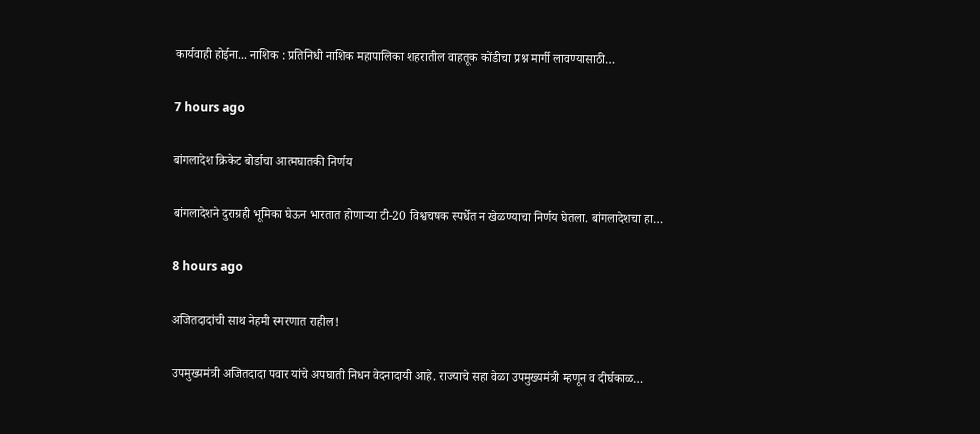कार्यवाही होईना... नाशिक : प्रतिनिधी नाशिक महापालिका शहरातील वाहतूक कोंडीचा प्रश्न मार्गी लावण्यासाठी…

7 hours ago

बांगलादेश क्रिकेट बोर्डाचा आत्मघातकी निर्णय

बांगलादेशने दुराग्रही भूमिका घेऊन भारतात होणार्‍या टी-20 विश्वचषक स्पर्धेत न खेळण्याचा निर्णय घेतला. बांगलादेशचा हा…

8 hours ago

अजितदादांची साथ नेहमी स्मरणात राहील!

उपमुख्यमंत्री अजितदादा पवार यांचे अपघाती निधन वेदनादायी आहे. राज्याचे सहा वेळा उपमुख्यमंत्री म्हणून व दीर्घकाळ…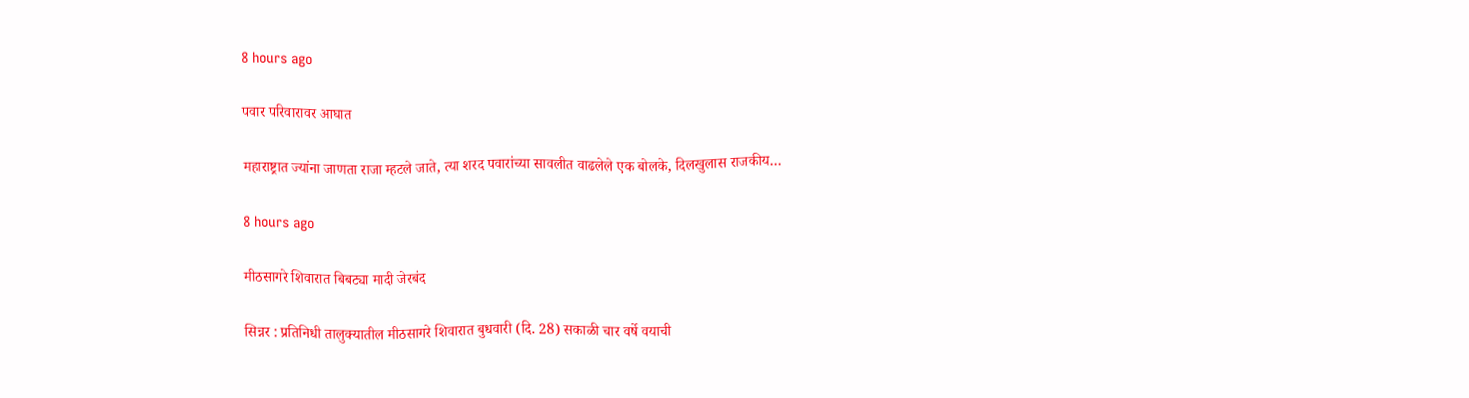8 hours ago

पवार परिवारावर आघात

महाराष्ट्रात ज्यांना जाणता राजा म्हटले जाते, त्या शरद पवारांच्या सावलीत वाढलेले एक बोलके, दिलखुलास राजकीय…

8 hours ago

मीठसागरे शिवारात बिबट्या मादी जेरबंद

सिन्नर : प्रतिनिधी तालुक्यातील मीठसागरे शिवारात बुधवारी (दि. 28) सकाळी चार वर्षे वयाची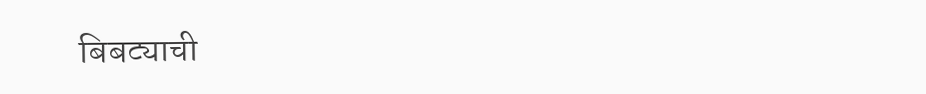बिबट्याची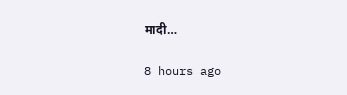मादी…

8 hours ago